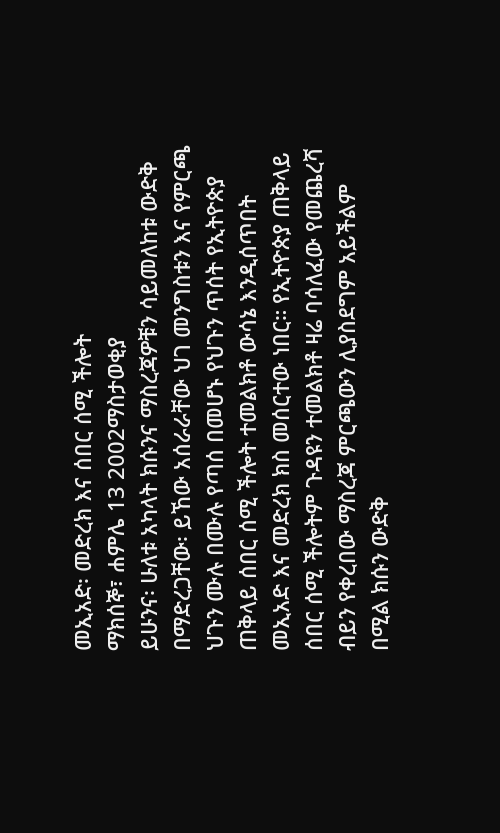መኢአድ፡ መድረክ እና ሰበር ሰሚ ችሎት
ማክሰኞ፣ ሐምሌ 13 2002ማስታወቂያ
ይሁንና፡ ሁለቱ አካላት ክሱንና ማስረጃዎቹን ሳይመለከቱ ውድቅ በማድረጋቸው፡ ይኸው አሰራራቸው ህገ መንግስቱን እና የምርጫ ህጉን ሙሉ በሙሉ የጣሰ በመሆኑ የህጉን ጥሰት የኢትዮጵያ ጠቅላይ ሰበር ሰሚ ችሎት ተመልክቶ ውሳኔ እንዲሰጥበት መኢአድ እና መድረክ ክስ መሰርተው ነበር። የኢትዮጵያ ጠቅላይ ሰበር ሰሚ ችሎትም ጉዳዩን ተመልክቶ ዛሬ ባሳለፈው የመጨረሻ ብይን የቀረበው ማስረጃ ምርጫውን ሊያስደግም አይችልም በሚል ክሱን ውድቅ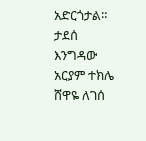አድርጎታል።
ታደሰ እንግዳው
አርያም ተክሌ
ሸዋዬ ለገሰ